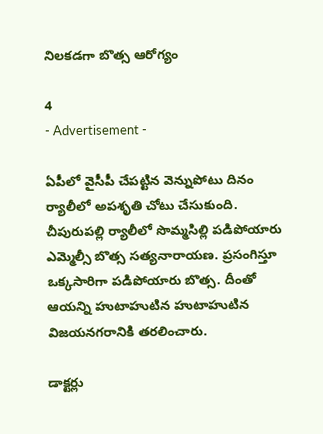నిలకడగా బొత్స ఆరోగ్యం

4
- Advertisement -

ఏపీలో వైసీపీ చేపట్టిన వెన్నుపోటు దినం ర్యాలీలో అపశృతి చోటు చేసుకుంది. చీపురుపల్లి ర్యాలీలో సొమ్మసిల్లి పడిపోయారు ఎమ్మెల్సీ బొత్స సత్యనారాయణ. ప్రసంగిస్తూ ఒక్కసారిగా పడిపోయారు బొత్స. దీంతో ఆయన్ని హుటాహుటిన హుటాహుటిన విజయనగరానికి తరలించారు.

డాక్టర్లు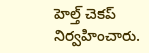హెల్త్ చెకప్ నిర్వహించారు.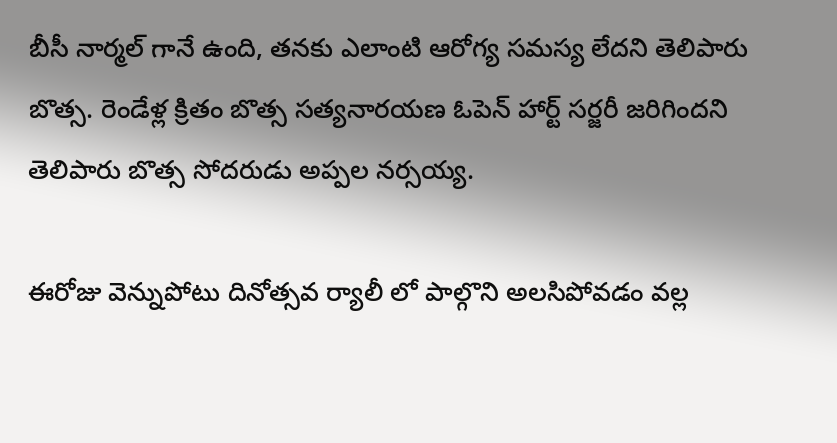బీసీ నార్మల్ గానే ఉంది, తనకు ఎలాంటి ఆరోగ్య సమస్య లేదని తెలిపారు బొత్స. రెండేళ్ల క్రితం బొత్స సత్యనారయణ ఓపెన్ హార్ట్ సర్జరీ జరిగిందని తెలిపారు బొత్స సోదరుడు అప్పల నర్సయ్య.

ఈరోజు వెన్నుపోటు దినోత్సవ ర్యాలీ లో పాల్గొని అలసిపోవడం వల్ల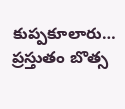కుప్పకూలారు… ప్రస్తుతం బొత్స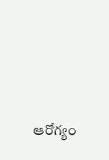ఆరోగ్యం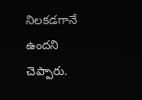నిలకడగానే ఉందని చెప్పారు.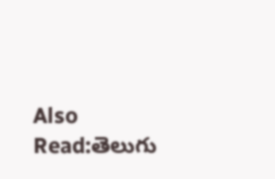Also Read:తెలుగు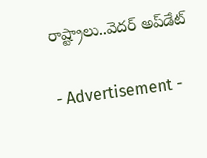రాష్ట్రాలు..వెదర్ అప్‌డేట్

- Advertisement -